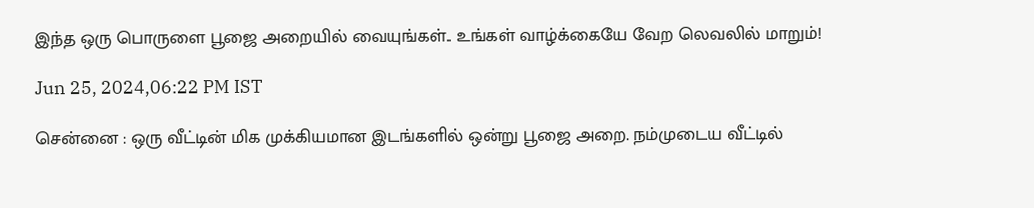இந்த ஒரு பொருளை பூஜை அறையில் வையுங்கள்.. உங்கள் வாழ்க்கையே வேற லெவலில் மாறும்!

Jun 25, 2024,06:22 PM IST

சென்னை : ஒரு வீட்டின் மிக முக்கியமான இடங்களில் ஒன்று பூஜை அறை. நம்முடைய வீட்டில்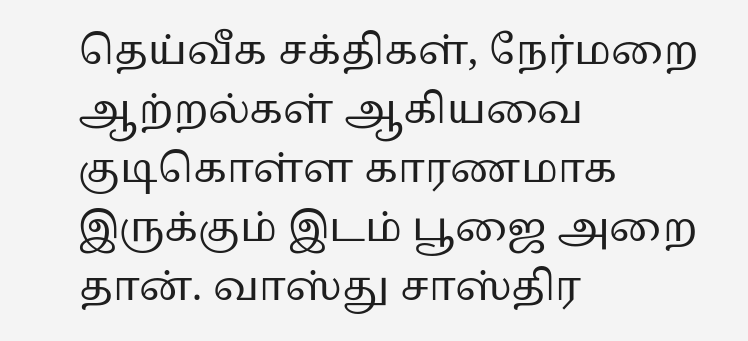தெய்வீக சக்திகள், நேர்மறை ஆற்றல்கள் ஆகியவை குடிகொள்ள காரணமாக இருக்கும் இடம் பூஜை அறை தான். வாஸ்து சாஸ்திர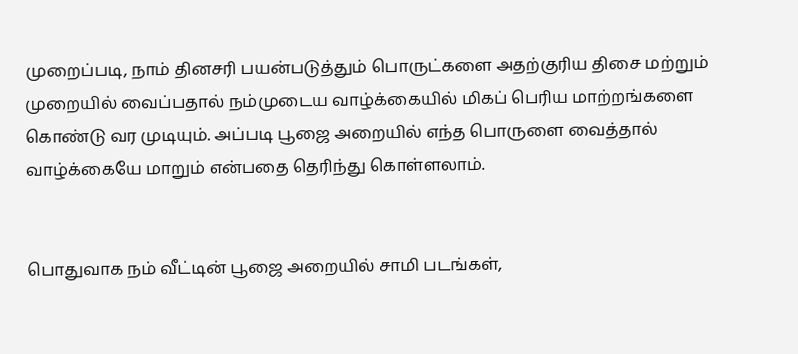முறைப்படி, நாம் தினசரி பயன்படுத்தும் பொருட்களை அதற்குரிய திசை மற்றும் முறையில் வைப்பதால் நம்முடைய வாழ்க்கையில் மிகப் பெரிய மாற்றங்களை கொண்டு வர முடியும். அப்படி பூஜை அறையில் எந்த பொருளை வைத்தால் வாழ்க்கையே மாறும் என்பதை தெரிந்து கொள்ளலாம்.


பொதுவாக நம் வீட்டின் பூஜை அறையில் சாமி படங்கள்,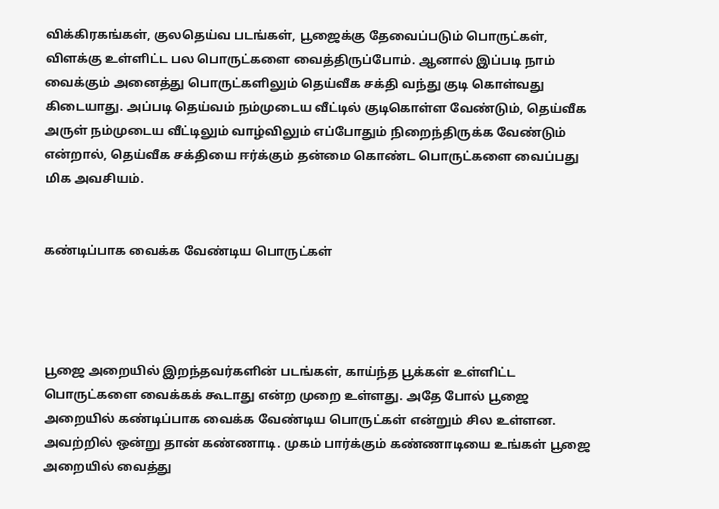விக்கிரகங்கள், குலதெய்வ படங்கள், பூஜைக்கு தேவைப்படும் பொருட்கள், விளக்கு உள்ளிட்ட பல பொருட்களை வைத்திருப்போம். ஆனால் இப்படி நாம் வைக்கும் அனைத்து பொருட்களிலும் தெய்வீக சக்தி வந்து குடி கொள்வது கிடையாது. அப்படி தெய்வம் நம்முடைய வீட்டில் குடிகொள்ள வேண்டும், தெய்வீக அருள் நம்முடைய வீட்டிலும் வாழ்விலும் எப்போதும் நிறைந்திருக்க வேண்டும் என்றால், தெய்வீக சக்தியை ஈர்க்கும் தன்மை கொண்ட பொருட்களை வைப்பது மிக அவசியம்.


கண்டிப்பாக வைக்க வேண்டிய பொருட்கள்




பூஜை அறையில் இறந்தவர்களின் படங்கள், காய்ந்த பூக்கள் உள்ளிட்ட பொருட்களை வைக்கக் கூடாது என்ற முறை உள்ளது. அதே போல் பூஜை அறையில் கண்டிப்பாக வைக்க வேண்டிய பொருட்கள் என்றும் சில உள்ளன. அவற்றில் ஒன்று தான் கண்ணாடி. முகம் பார்க்கும் கண்ணாடியை உங்கள் பூஜை அறையில் வைத்து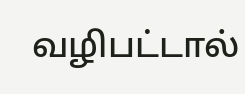வழிபட்டால்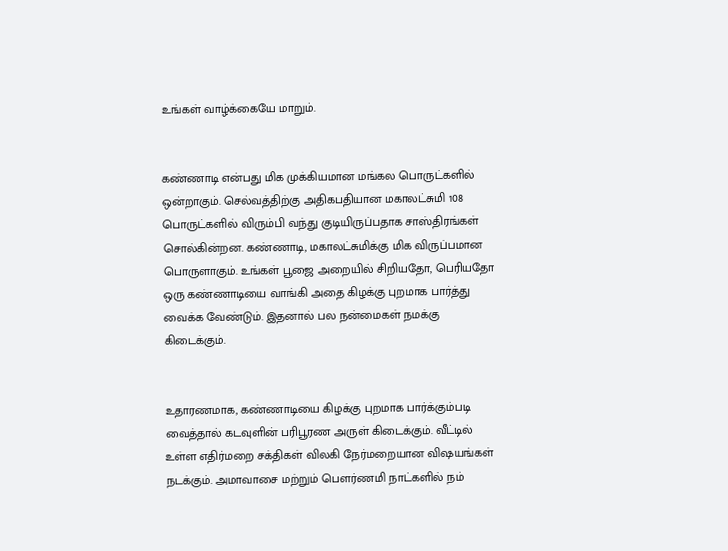உங்கள் வாழ்க்கையே மாறும்.


கண்ணாடி என்பது மிக முக்கியமான மங்கல பொருட்களில் ஒன்றாகும். செல்வத்திற்கு அதிகபதியான மகாலட்சுமி 108 பொருட்களில் விரும்பி வந்து குடியிருப்பதாக சாஸ்திரங்கள் சொல்கின்றன. கண்ணாடி, மகாலட்சுமிக்கு மிக விருப்பமான பொருளாகும். உங்கள் பூஜை அறையில் சிறியதோ, பெரியதோ ஒரு கண்ணாடியை வாங்கி அதை கிழக்கு புறமாக பார்த்து வைக்க வேண்டும். இதனால் பல நன்மைகள் நமக்கு கிடைக்கும்.


உதாரணமாக, கண்ணாடியை கிழக்கு புறமாக பார்க்கும்படி வைத்தால் கடவுளின் பரிபூரண அருள் கிடைக்கும். வீட்டில் உள்ள எதிர்மறை சக்திகள் விலகி நேர்மறையான விஷயங்கள் நடக்கும். அமாவாசை மற்றும் பௌர்ணமி நாட்களில் நம்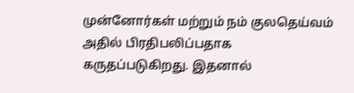முன்னோர்கள் மற்றும் நம் குலதெய்வம் அதில் பிரதிபலிப்பதாக கருதப்படுகிறது. இதனால்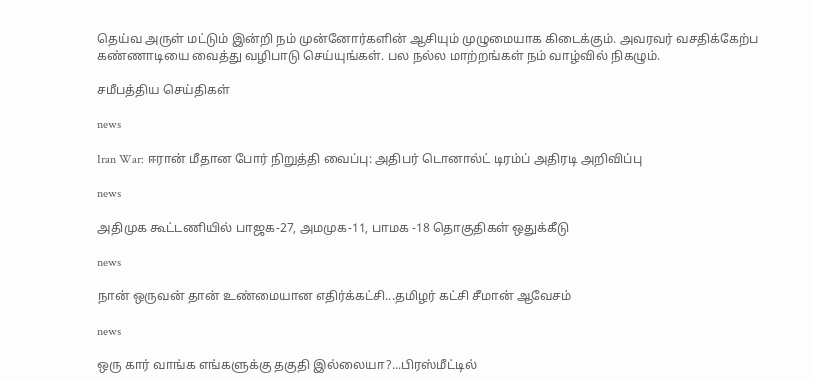தெய்வ அருள் மட்டும் இன்றி நம் முன்னோர்களின் ஆசியும் முழுமையாக கிடைக்கும். அவரவர் வசதிக்கேற்ப கண்ணாடியை வைத்து வழிபாடு செய்யுங்கள். பல நல்ல மாற்றங்கள் நம் வாழ்வில் நிகழும்.

சமீபத்திய செய்திகள்

news

Iran War: ஈரான் மீதான போர் நிறுத்தி வைப்பு: அதிபர் டொனால்ட் டிரம்ப் அதிரடி அறிவிப்பு

news

அதிமுக கூட்டணியில் பாஜக-27, அமமுக-11, பாமக -18 தொகுதிகள் ஒதுக்கீடு

news

நான் ஒருவன் தான் உண்மையான எதிர்க்கட்சி...தமிழர் கட்சி சீமான் ஆவேசம்

news

ஒரு கார் வாங்க எங்களுக்கு தகுதி இல்லையா?...பிரஸ்மீட்டில்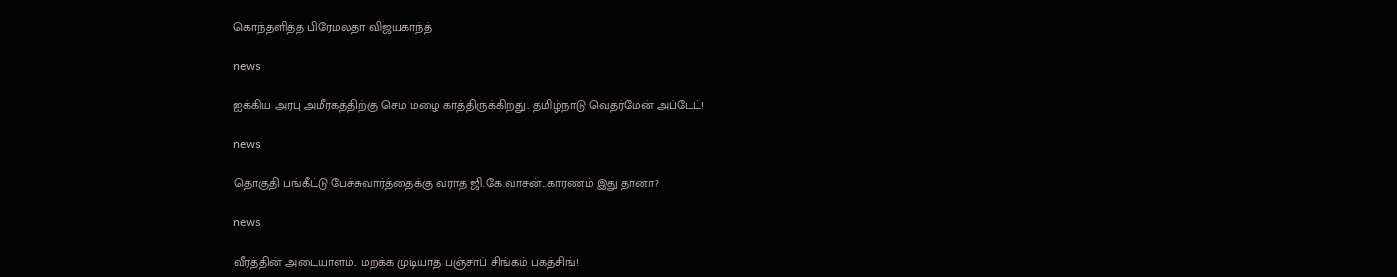கொந்தளித்த பிரேமலதா விஜயகாந்த்

news

ஐக்கிய அரபு அமீரகத்திற்கு செம மழை காத்திருக்கிறது.. தமிழ்நாடு வெதர்மேன் அப்டேட்!

news

தொகுதி பங்கீட்டு பேச்சுவார்த்தைக்கு வராத ஜி.கே.வாசன்...காரணம் இது தானா?

news

வீரத்தின் அடையாளம்.. மறக்க முடியாத பஞ்சாப் சிங்கம் பகத்சிங்!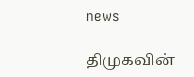news

திமுகவின்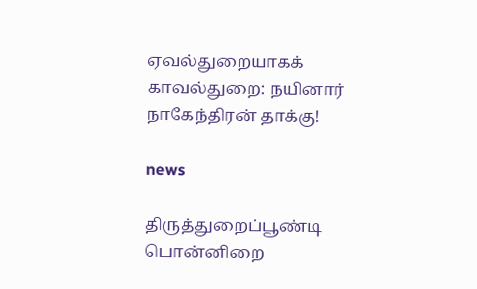ஏவல்துறையாகக் காவல்துறை: நயினார் நாகேந்திரன் தாக்கு!

news

திருத்துறைப்பூண்டி பொன்னிறை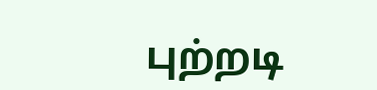புற்றடி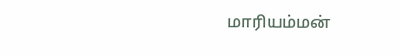மாரியம்மன்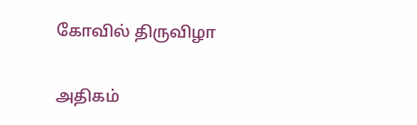கோவில் திருவிழா

அதிகம்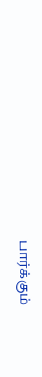பார்க்கும்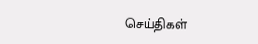செய்திகள்